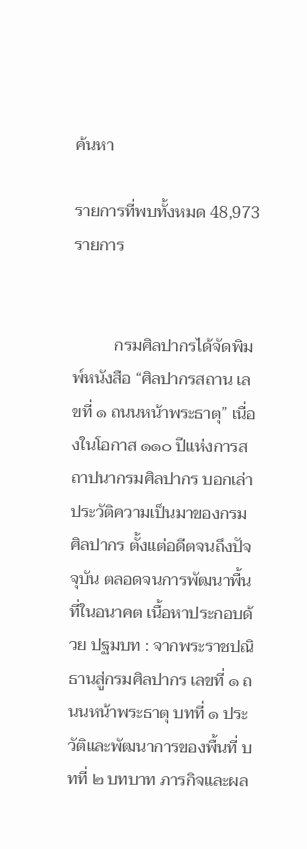ค้นหา

รายการที่พบทั้งหมด 48,973 รายการ


          กรมศิลปากรได้จัดพิมพ์หนังสือ “ศิลปากรสถาน เลขที่ ๑ ถนนหน้าพระธาตุ” เนื่องในโอกาส ๑๑๐ ปีแห่งการสถาปนากรมศิลปากร บอกเล่าประวัติความเป็นมาของกรมศิลปากร ตั้งแต่อดีตจนถึงปัจจุบัน ตลอดจนการพัฒนาพื้นที่ในอนาคต เนื้อหาประกอบด้วย ปฐมบท : จากพระราชปณิธานสู่กรมศิลปากร เลขที่ ๑ ถนนหน้าพระธาตุ บทที่ ๑ ประวัติและพัฒนาการของพื้นที่ บทที่ ๒ บทบาท ภารกิจและผล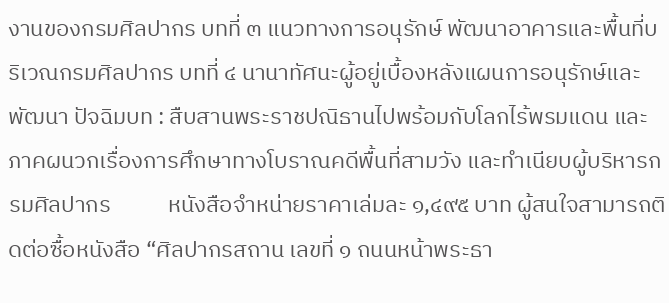งานของกรมศิลปากร บทที่ ๓ แนวทางการอนุรักษ์ พัฒนาอาคารและพื้นที่บริเวณกรมศิลปากร บทที่ ๔ นานาทัศนะผู้อยู่เบื้องหลังแผนการอนุรักษ์และพัฒนา ปัจฉิมบท : สืบสานพระราชปณิธานไปพร้อมกับโลกไร้พรมแดน และภาคผนวกเรื่องการศึกษาทางโบราณคดีพื้นที่สามวัง และทำเนียบผู้บริหารกรมศิลปากร           หนังสือจำหน่ายราคาเล่มละ ๑,๔๙๕ บาท ผู้สนใจสามารถติดต่อซื้อหนังสือ “ศิลปากรสถาน เลขที่ ๑ ถนนหน้าพระธา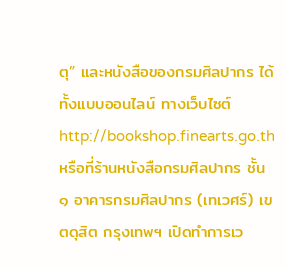ตุ” และหนังสือของกรมศิลปากร ได้ทั้งแบบออนไลน์ ทางเว็บไซต์ http://bookshop.finearts.go.th หรือที่ร้านหนังสือกรมศิลปากร ชั้น ๑ อาคารกรมศิลปากร (เทเวศร์) เขตดุสิต กรุงเทพฯ เปิดทำการเว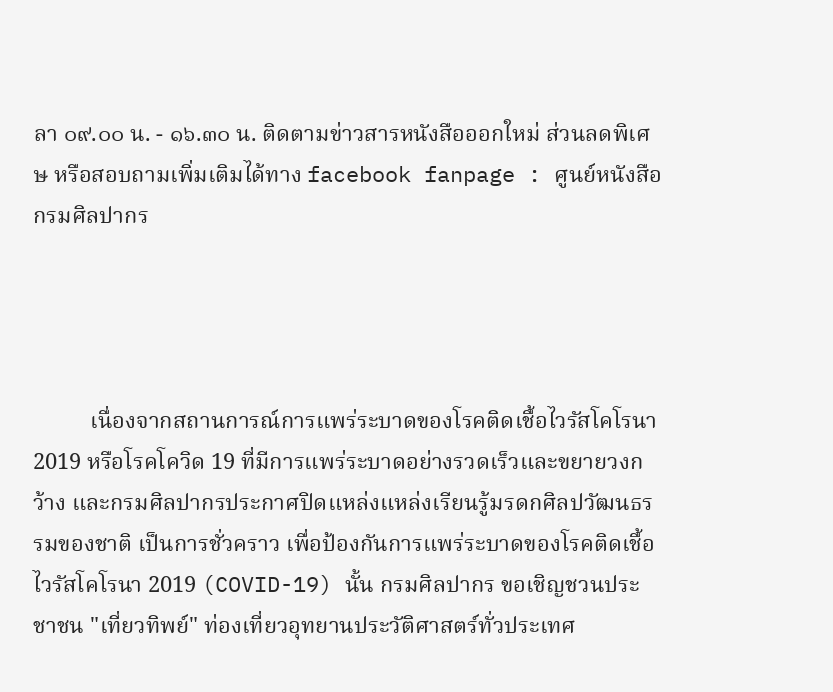ลา ๐๙.๐๐ น. - ๑๖.๓๐ น. ติดตามข่าวสารหนังสือออกใหม่ ส่วนลดพิเศษ หรือสอบถามเพิ่มเติมได้ทาง facebook fanpage : ศูนย์หนังสือกรมศิลปากร




          เนื่องจากสถานการณ์การแพร่ระบาดของโรคติดเชื้อไวรัสโคโรนา 2019 หรือโรคโควิด 19 ที่มีการแพร่ระบาดอย่างรวดเร็วและขยายวงกว้าง และกรมศิลปากรประกาศปิดแหล่งแหล่งเรียนรู้มรดกศิลปวัฒนธรรมของชาติ เป็นการชั่วคราว เพื่อป้องกันการแพร่ระบาดของโรคติดเชื้อไวรัสโคโรนา 2019 (COVID-19) นั้น กรมศิลปากร ขอเชิญชวนประชาชน "เที่ยวทิพย์" ท่องเที่ยวอุทยานประวัติศาสตร์ทั่วประเทศ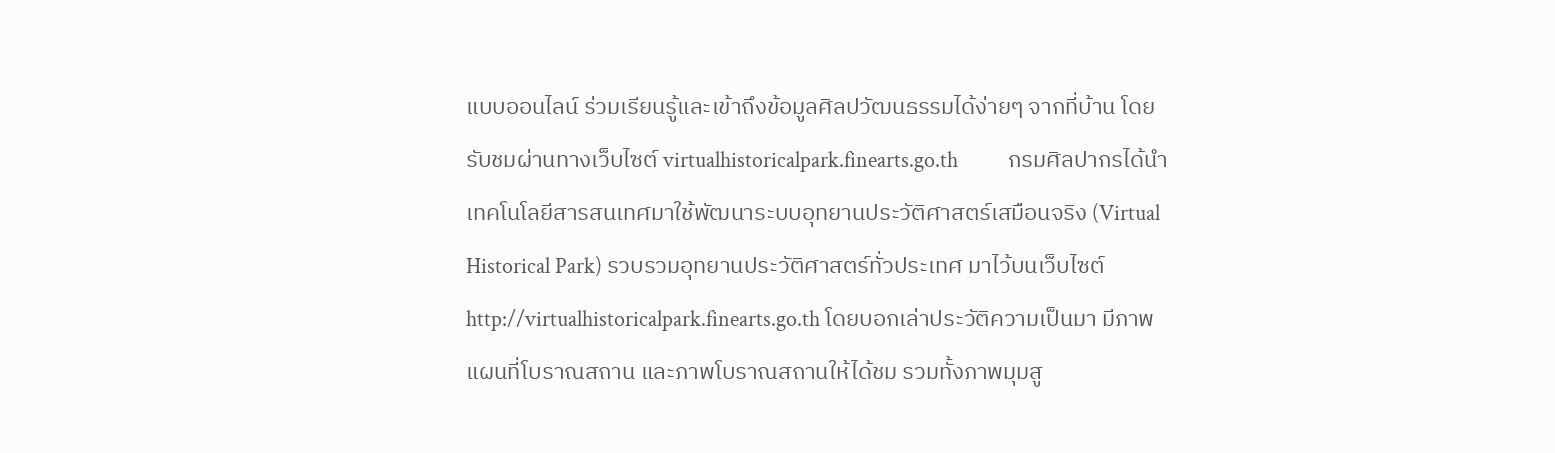แบบออนไลน์ ร่วมเรียนรู้และเข้าถึงข้อมูลศิลปวัฒนธรรมได้ง่ายๆ จากที่บ้าน โดยรับชมผ่านทางเว็บไซต์ virtualhistoricalpark.finearts.go.th          กรมศิลปากรได้นำเทคโนโลยีสารสนเทศมาใช้พัฒนาระบบอุทยานประวัติศาสตร์เสมือนจริง (Virtual Historical Park) รวบรวมอุทยานประวัติศาสตร์ทั่วประเทศ มาไว้บนเว็บไซต์ http://virtualhistoricalpark.finearts.go.th โดยบอกเล่าประวัติความเป็นมา มีภาพแผนที่โบราณสถาน และภาพโบราณสถานให้ได้ชม รวมทั้งภาพมุมสู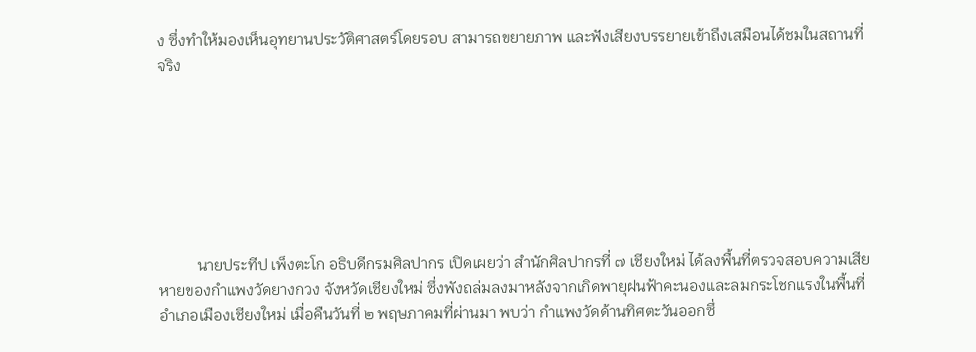ง ซึ่งทำให้มองเห็นอุทยานประวัติศาสตร์โดยรอบ สามารถขยายภาพ และฟังเสียงบรรยายเข้าถึงเสมือนได้ชมในสถานที่จริง







          นายประทีป เพ็งตะโก อธิบดีกรมศิลปากร เปิดเผยว่า สำนักศิลปากรที่ ๗ เชียงใหม่ ได้ลงพื้นที่ตรวจสอบความเสียหายของกำแพงวัดยางกวง จังหวัดเชียงใหม่ ซึ่งพังถล่มลงมาหลังจากเกิดพายุฝนฟ้าคะนองและลมกระโชกแรงในพื้นที่อำเภอเมืองเชียงใหม่ เมื่อคืนวันที่ ๒ พฤษภาคมที่ผ่านมา พบว่า กำแพงวัดด้านทิศตะวันออกซึ่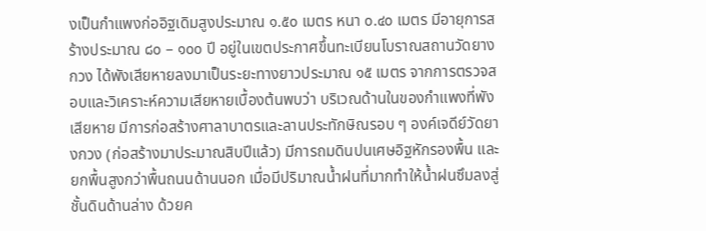งเป็นกำแพงก่ออิฐเดิมสูงประมาณ ๑.๕๐ เมตร หนา ๐.๔๐ เมตร มีอายุการสร้างประมาณ ๘๐ – ๑๐๐ ปี อยู่ในเขตประกาศขึ้นทะเบียนโบราณสถานวัดยางกวง ได้พังเสียหายลงมาเป็นระยะทางยาวประมาณ ๑๕ เมตร จากการตรวจสอบและวิเคราะห์ความเสียหายเบื้องต้นพบว่า บริเวณด้านในของกำแพงที่พังเสียหาย มีการก่อสร้างศาลาบาตรและลานประทักษิณรอบ ๆ องค์เจดีย์วัดยางกวง (ก่อสร้างมาประมาณสิบปีแล้ว) มีการถมดินปนเศษอิฐหักรองพื้น และยกพื้นสูงกว่าพื้นถนนด้านนอก เมื่อมีปริมาณน้ำฝนที่มากทำให้น้ำฝนซึมลงสู่ชั้นดินด้านล่าง ด้วยค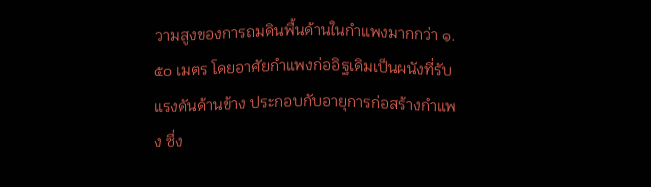วามสูงของการถมดินพื้นด้านในกำแพงมากกว่า ๑.๕๐ เมตร โดยอาศัยกำแพงก่ออิฐเดิมเป็นผนังที่รับแรงดันด้านข้าง ประกอบกับอายุการก่อสร้างกำแพง ซึ่ง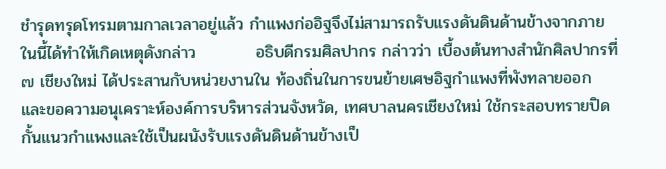ชำรุดทรุดโทรมตามกาลเวลาอยู่แล้ว กำแพงก่ออิฐจึงไม่สามารถรับแรงดันดินด้านข้างจากภายในนี้ได้ทำให้เกิดเหตุดังกล่าว          อธิบดีกรมศิลปากร กล่าวว่า เบื้องต้นทางสำนักศิลปากรที่ ๗ เชียงใหม่ ได้ประสานกับหน่วยงานใน ท้องถิ่นในการขนย้ายเศษอิฐกำแพงที่พังทลายออก และขอความอนุเคราะห์องค์การบริหารส่วนจังหวัด, เทศบาลนครเชียงใหม่ ใช้กระสอบทรายปิดกั้นแนวกำแพงและใช้เป็นผนังรับแรงดันดินด้านข้างเป็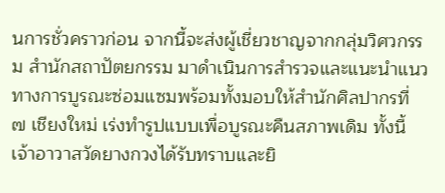นการชั่วคราวก่อน จากนี้จะส่งผู้เชี่ยวชาญจากกลุ่มวิศวกรรม สำนักสถาปัตยกรรม มาดำเนินการสำรวจและแนะนำแนวทางการบูรณะซ่อมแซมพร้อมทั้งมอบให้สำนักศิลปากรที่ ๗ เชียงใหม่ เร่งทำรูปแบบเพื่อบูรณะคืนสภาพเดิม ทั้งนี้ เจ้าอาวาสวัดยางกวงได้รับทราบและยิ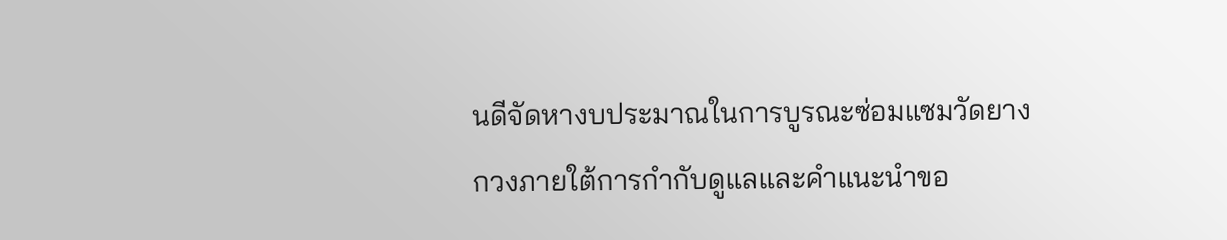นดีจัดหางบประมาณในการบูรณะซ่อมแซมวัดยางกวงภายใต้การกำกับดูแลและคำแนะนำขอ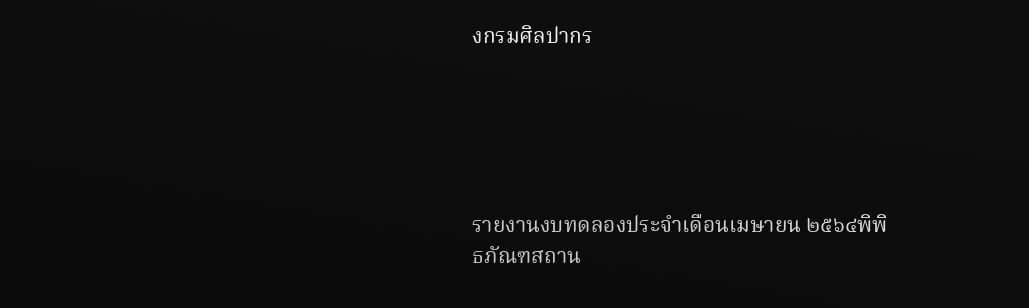งกรมศิลปากร





รายงานงบทดลองประจำเดือนเมษายน ๒๕๖๔พิพิธภัณฑสถาน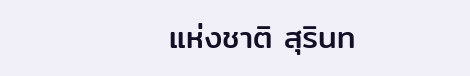แห่งชาติ สุรินท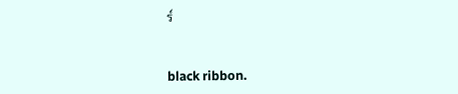ร์


black ribbon.